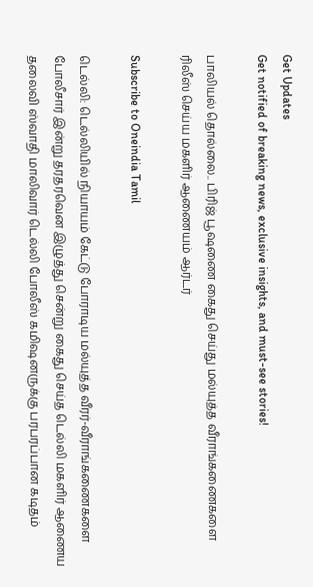Get Updates
Get notified of breaking news, exclusive insights, and must-see stories!

பாலியல் தொல்லை.. பிரிஜ் பூஷணை கைது செய்து மல்யுத்த வீராங்கணைகளை ரிலீஸ் செய்ய மகளிர் ஆணையம் ஆர்டர்

Subscribe to Oneindia Tamil

டெல்லி: டெல்லியில் நியாயம் கேட்டு போராடிய மல்யுத்த வீரர்-வீராங்கணைகளை போலீசார் இன்று தரதரவென இழுத்து சென்று கைது செய்த டெல்லி மகளிர் ஆணைய தலைவி ஸ்வாதி மாலிவார் டெல்லி போலீஸ் கமிஷனருக்கு பரபரப்பான கடிதம்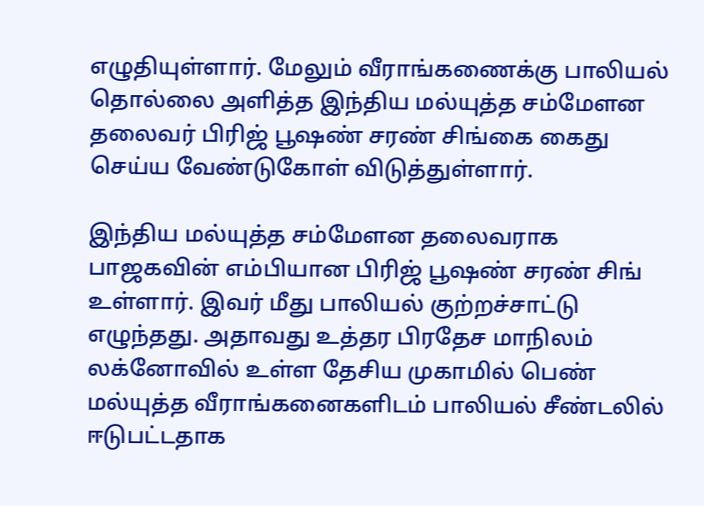எழுதியுள்ளார். மேலும் வீராங்கணைக்கு பாலியல் தொல்லை அளித்த இந்திய மல்யுத்த சம்மேளன தலைவர் பிரிஜ் பூஷண் சரண் சிங்கை கைது செய்ய வேண்டுகோள் விடுத்துள்ளார்.

இந்திய மல்யுத்த சம்மேளன தலைவராக பாஜகவின் எம்பியான பிரிஜ் பூஷண் சரண் சிங் உள்ளார். இவர் மீது பாலியல் குற்றச்சாட்டு எழுந்தது. அதாவது உத்தர பிரதேச மாநிலம் லக்னோவில் உள்ள தேசிய முகாமில் பெண் மல்யுத்த வீராங்கனைகளிடம் பாலியல் சீண்டலில் ஈடுபட்டதாக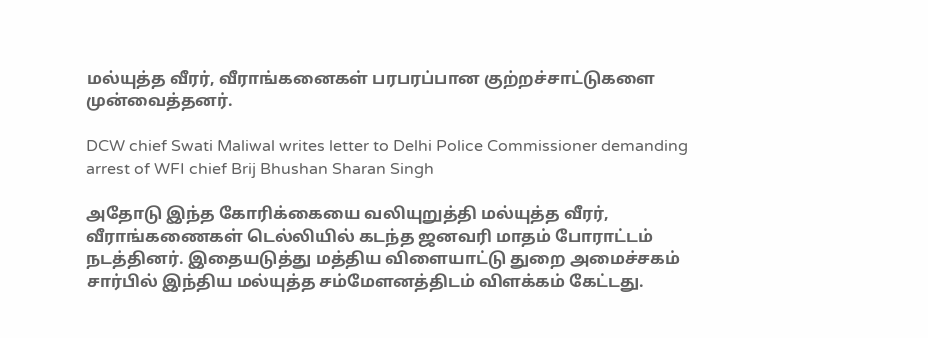மல்யுத்த வீரர், வீராங்கனைகள் பரபரப்பான குற்றச்சாட்டுகளை முன்வைத்தனர்.

DCW chief Swati Maliwal writes letter to Delhi Police Commissioner demanding arrest of WFI chief Brij Bhushan Sharan Singh

அதோடு இந்த கோரிக்கையை வலியுறுத்தி மல்யுத்த வீரர், வீராங்கணைகள் டெல்லியில் கடந்த ஜனவரி மாதம் போராட்டம் நடத்தினர். இதையடுத்து மத்திய விளையாட்டு துறை அமைச்சகம் சார்பில் இந்திய மல்யுத்த சம்மேளனத்திடம் விளக்கம் கேட்டது.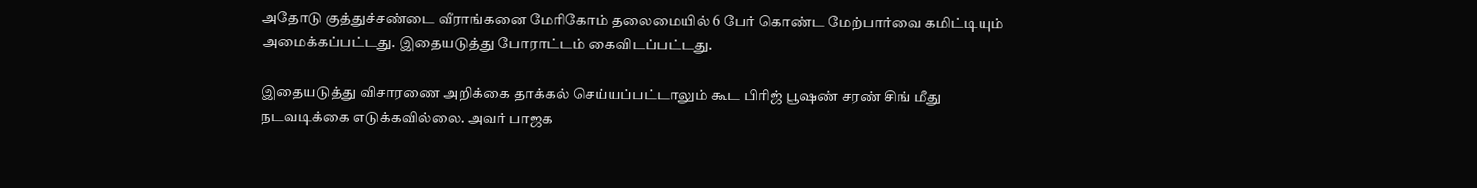அதோடு குத்துச்சண்டை வீராங்கனை மேரிகோம் தலைமையில் 6 பேர் கொண்ட மேற்பார்வை கமிட்டியும் அமைக்கப்பட்டது. இதையடுத்து போராட்டம் கைவிடப்பட்டது.

இதையடுத்து விசாரணை அறிக்கை தாக்கல் செய்யப்பட்டாலும் கூட பிரிஜ் பூஷண் சரண் சிங் மீது நடவடிக்கை எடுக்கவில்லை. அவர் பாஜக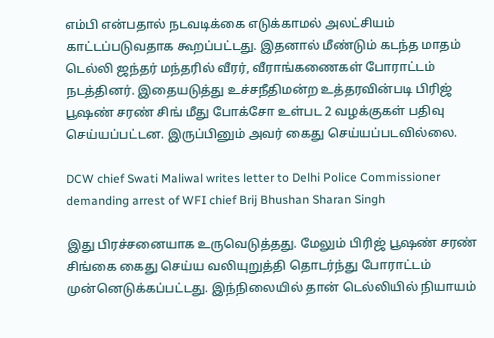எம்பி என்பதால் நடவடிக்கை எடுக்காமல் அலட்சியம் காட்டப்படுவதாக கூறப்பட்டது. இதனால் மீண்டும் கடந்த மாதம் டெல்லி ஜந்தர் மந்தரில் வீரர், வீராங்கணைகள் போராட்டம் நடத்தினர். இதையடுத்து உச்சநீதிமன்ற உத்தரவின்படி பிரிஜ் பூஷண் சரண் சிங் மீது போக்சோ உள்பட 2 வழக்குகள் பதிவு செய்யப்பட்டன. இருப்பினும் அவர் கைது செய்யப்படவில்லை.

DCW chief Swati Maliwal writes letter to Delhi Police Commissioner demanding arrest of WFI chief Brij Bhushan Sharan Singh

இது பிரச்சனையாக உருவெடுத்தது. மேலும் பிரிஜ் பூஷண் சரண் சிங்கை கைது செய்ய வலியுறுத்தி தொடர்ந்து போராட்டம் முன்னெடுக்கப்பட்டது. இந்நிலையில் தான் டெல்லியில் நியாயம்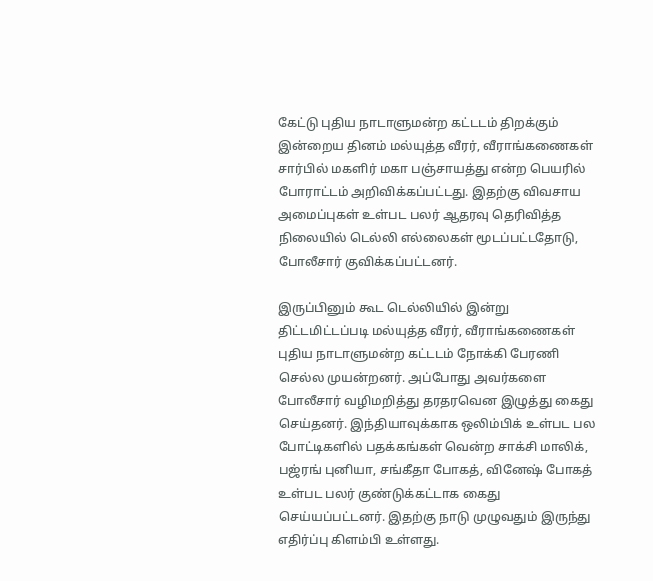கேட்டு புதிய நாடாளுமன்ற கட்டடம் திறக்கும் இன்றைய தினம் மல்யுத்த வீரர், வீராங்கணைகள் சார்பில் மகளிர் மகா பஞ்சாயத்து என்ற பெயரில் போராட்டம் அறிவிக்கப்பட்டது. இதற்கு விவசாய அமைப்புகள் உள்பட பலர் ஆதரவு தெரிவித்த நிலையில் டெல்லி எல்லைகள் மூடப்பட்டதோடு, போலீசார் குவிக்கப்பட்டனர்.

இருப்பினும் கூட டெல்லியில் இன்று திட்டமிட்டப்படி மல்யுத்த வீரர், வீராங்கணைகள் புதிய நாடாளுமன்ற கட்டடம் நோக்கி பேரணி செல்ல முயன்றனர். அப்போது அவர்களை போலீசார் வழிமறித்து தரதரவென இழுத்து கைது செய்தனர். இந்தியாவுக்காக ஒலிம்பிக் உள்பட பல போட்டிகளில் பதக்கங்கள் வென்ற சாக்சி மாலிக், பஜ்ரங் புனியா, சங்கீதா போகத், வினேஷ் போகத் உள்பட பலர் குண்டுக்கட்டாக கைது செய்யப்பட்டனர். இதற்கு நாடு முழுவதும் இருந்து எதிர்ப்பு கிளம்பி உள்ளது.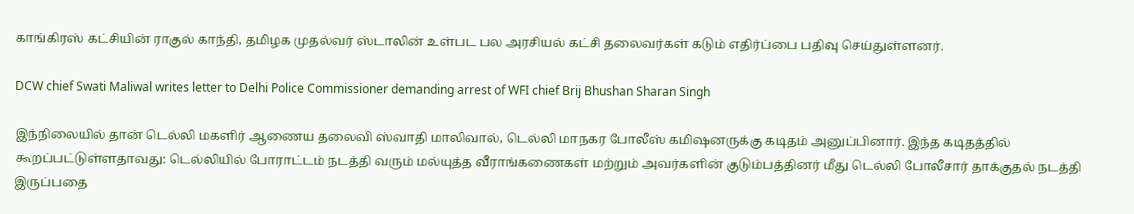காங்கிரஸ் கட்சியின் ராகுல் காந்தி, தமிழக முதல்வர் ஸ்டாலின் உள்பட பல அரசியல் கட்சி தலைவர்கள் கடும் எதிர்ப்பை பதிவு செய்துள்ளனர்.

DCW chief Swati Maliwal writes letter to Delhi Police Commissioner demanding arrest of WFI chief Brij Bhushan Sharan Singh

இந்நிலையில் தான் டெல்லி மகளிர் ஆணைய தலைவி ஸ்வாதி மாலிவால், டெல்லி மாநகர போலீஸ் கமிஷனருக்கு கடிதம் அனுப்பினார். இந்த கடிதத்தில் கூறப்பட்டுள்ளதாவது: டெல்லியில் போராட்டம் நடத்தி வரும் மல்யுத்த வீராங்கணைகள் மற்றும் அவர்களின் குடும்பத்தினர் மீது டெல்லி போலீசார் தாக்குதல் நடத்தி இருப்பதை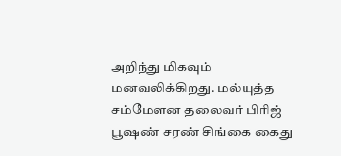அறிந்து மிகவும் மனவலிக்கிறது. மல்யுத்த சம்மேளன தலைவர் பிரிஜ் பூஷண் சரண் சிங்கை கைது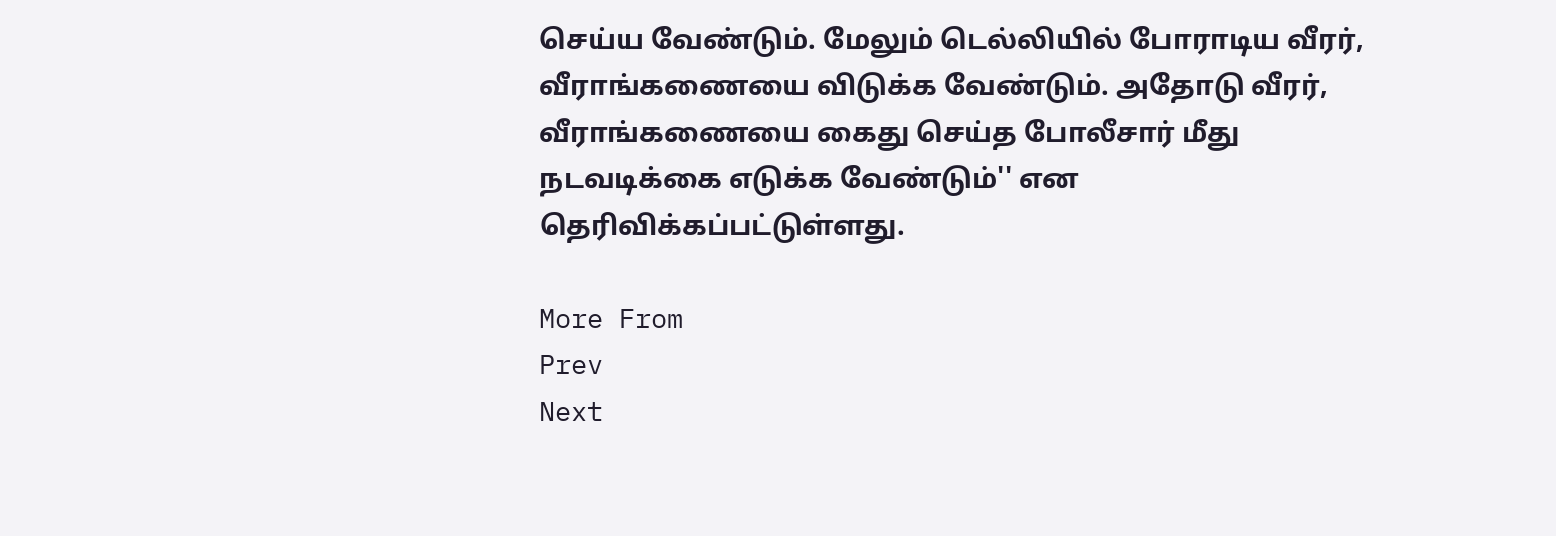செய்ய வேண்டும். மேலும் டெல்லியில் போராடிய வீரர், வீராங்கணையை விடுக்க வேண்டும். அதோடு வீரர், வீராங்கணையை கைது செய்த போலீசார் மீது நடவடிக்கை எடுக்க வேண்டும்'' என தெரிவிக்கப்பட்டுள்ளது.

More From
Prev
Next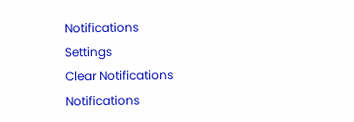Notifications
Settings
Clear Notifications
Notifications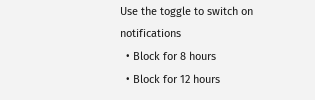Use the toggle to switch on notifications
  • Block for 8 hours
  • Block for 12 hours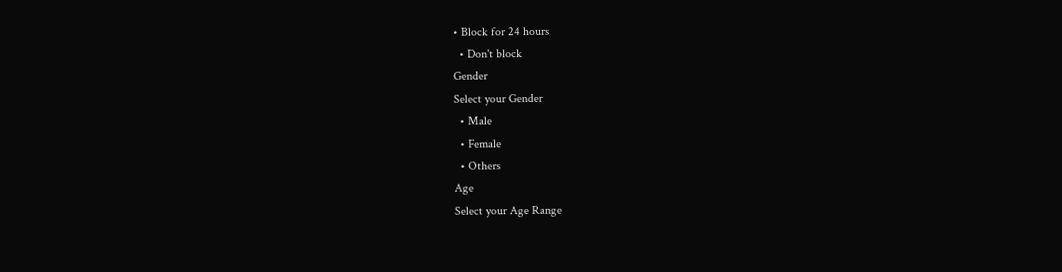• Block for 24 hours
  • Don't block
Gender
Select your Gender
  • Male
  • Female
  • Others
Age
Select your Age Range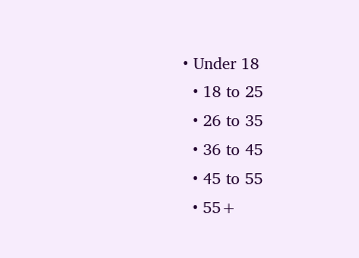• Under 18
  • 18 to 25
  • 26 to 35
  • 36 to 45
  • 45 to 55
  • 55+